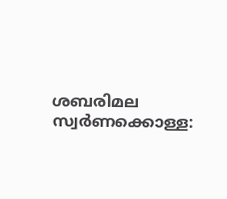ശബരിമല സ്വര്‍ണക്കൊള്ള: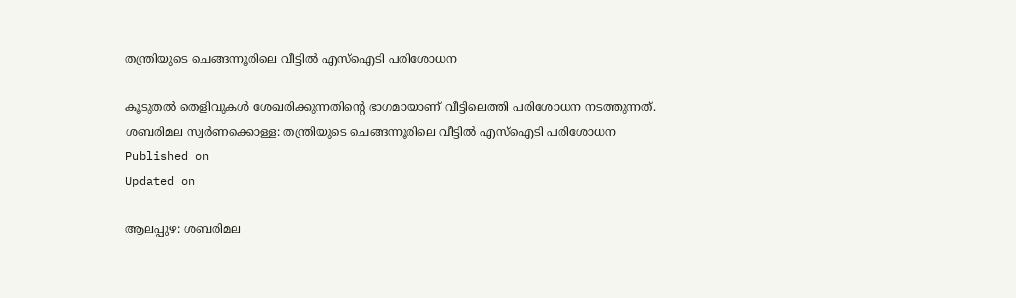തന്ത്രിയുടെ ചെങ്ങന്നൂരിലെ വീട്ടില്‍ എസ്‌ഐടി പരിശോധന

കൂടുതല്‍ തെളിവുകള്‍ ശേഖരിക്കുന്നതിന്റെ ഭാഗമായാണ് വീട്ടിലെത്തി പരിശോധന നടത്തുന്നത്.
ശബരിമല സ്വര്‍ണക്കൊള്ള: തന്ത്രിയുടെ ചെങ്ങന്നൂരിലെ വീട്ടില്‍ എസ്‌ഐടി പരിശോധന
Published on
Updated on

ആലപ്പുഴ: ശബരിമല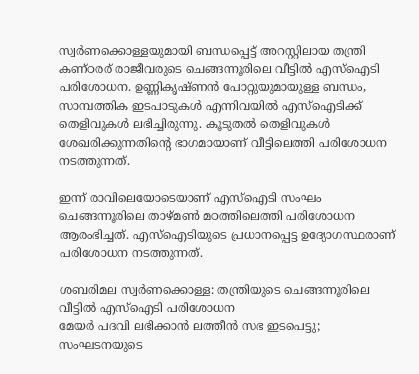സ്വര്‍ണക്കൊള്ളയുമായി ബന്ധപ്പെട്ട് അറസ്റ്റിലായ തന്ത്രി കണ്ഠരര് രാജീവരുടെ ചെങ്ങന്നൂരിലെ വീട്ടില്‍ എസ്‌ഐടി പരിശോധന. ഉണ്ണികൃഷ്ണന്‍ പോറ്റുയുമായുള്ള ബന്ധം, സാമ്പത്തിക ഇടപാടുകള്‍ എന്നിവയില്‍ എസ്‌ഐടിക്ക് തെളിവുകള്‍ ലഭിച്ചിരുന്നു. കൂടുതല്‍ തെളിവുകള്‍ ശേഖരിക്കുന്നതിന്റെ ഭാഗമായാണ് വീട്ടിലെത്തി പരിശോധന നടത്തുന്നത്.

ഇന്ന് രാവിലെയോടെയാണ് എസ്‌ഐടി സംഘം ചെങ്ങന്നൂരിലെ താഴ്മണ്‍ മഠത്തിലെത്തി പരിശോധന ആരംഭിച്ചത്. എസ്‌ഐടിയുടെ പ്രധാനപ്പെട്ട ഉദ്യോഗസ്ഥരാണ് പരിശോധന നടത്തുന്നത്.

ശബരിമല സ്വര്‍ണക്കൊള്ള: തന്ത്രിയുടെ ചെങ്ങന്നൂരിലെ വീട്ടില്‍ എസ്‌ഐടി പരിശോധന
മേയര്‍ പദവി ലഭിക്കാന്‍ ലത്തീന്‍ സഭ ഇടപെട്ടു; സംഘടനയുടെ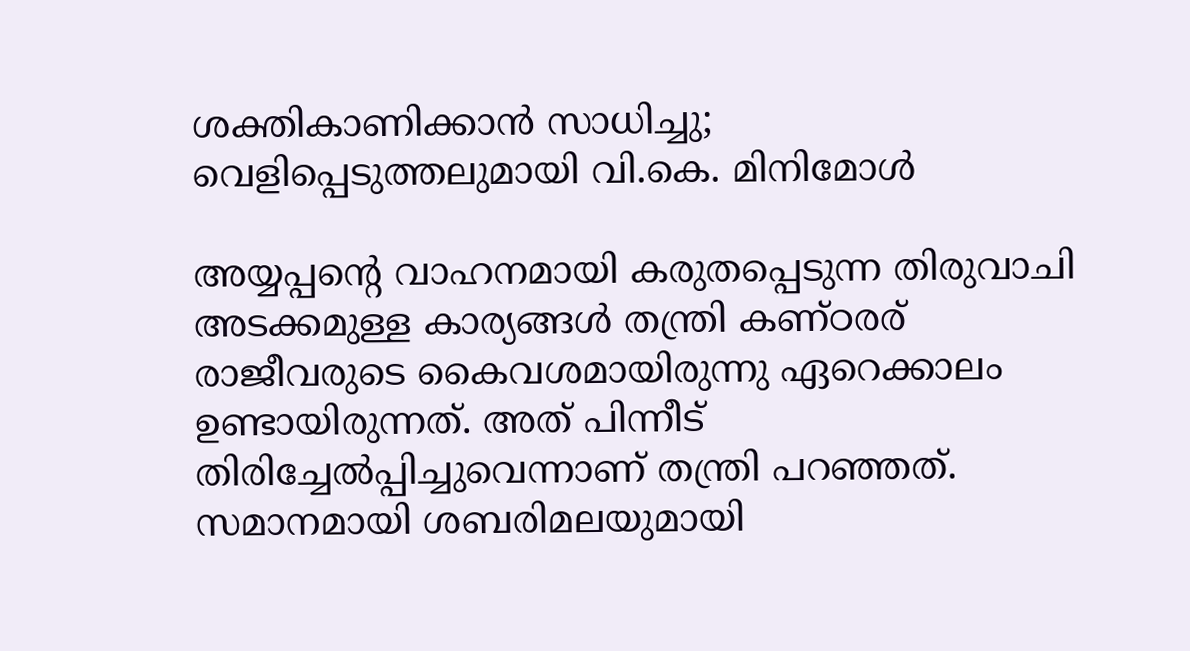ശക്തികാണിക്കാന്‍ സാധിച്ചു; വെളിപ്പെടുത്തലുമായി വി.കെ. മിനിമോള്‍

അയ്യപ്പന്റെ വാഹനമായി കരുതപ്പെടുന്ന തിരുവാചി അടക്കമുള്ള കാര്യങ്ങള്‍ തന്ത്രി കണ്ഠരര് രാജീവരുടെ കൈവശമായിരുന്നു ഏറെക്കാലം ഉണ്ടായിരുന്നത്. അത് പിന്നീട് തിരിച്ചേല്‍പ്പിച്ചുവെന്നാണ് തന്ത്രി പറഞ്ഞത്. സമാനമായി ശബരിമലയുമായി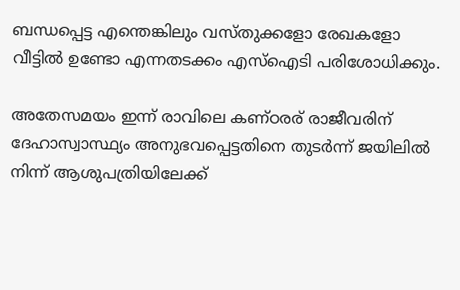ബന്ധപ്പെട്ട എന്തെങ്കിലും വസ്തുക്കളോ രേഖകളോ വീട്ടില്‍ ഉണ്ടോ എന്നതടക്കം എസ്‌ഐടി പരിശോധിക്കും.

അതേസമയം ഇന്ന് രാവിലെ കണ്ഠരര് രാജീവരിന് ദേഹാസ്വാസ്ഥ്യം അനുഭവപ്പെട്ടതിനെ തുടര്‍ന്ന് ജയിലില്‍ നിന്ന് ആശുപത്രിയിലേക്ക്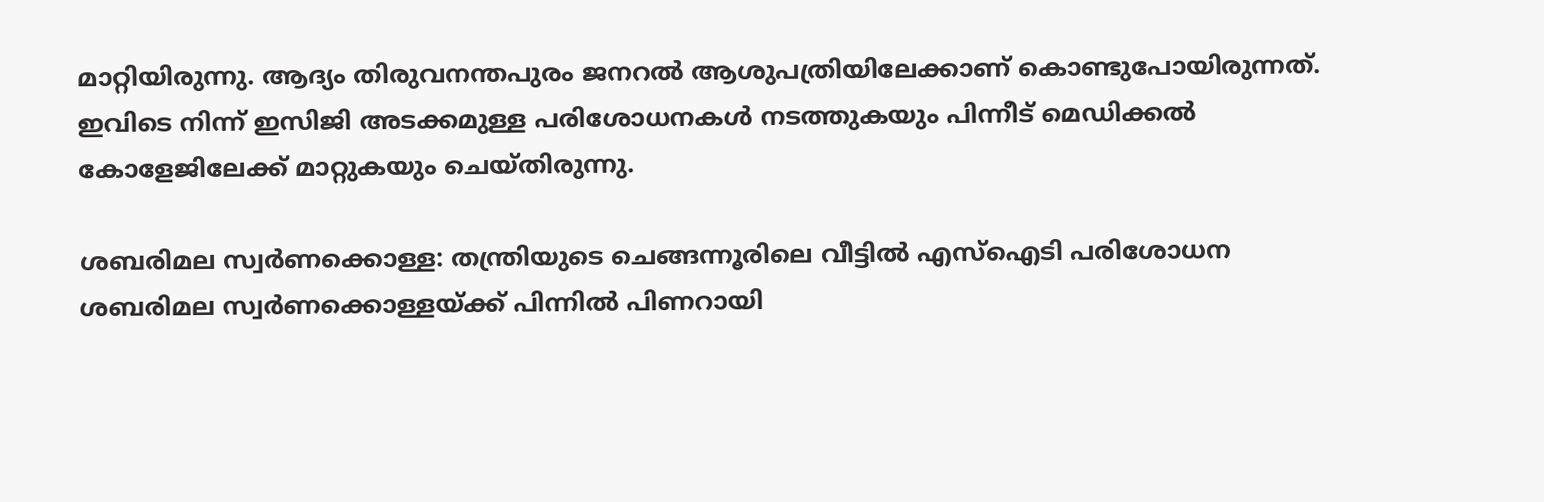മാറ്റിയിരുന്നു. ആദ്യം തിരുവനന്തപുരം ജനറല്‍ ആശുപത്രിയിലേക്കാണ് കൊണ്ടുപോയിരുന്നത്. ഇവിടെ നിന്ന് ഇസിജി അടക്കമുള്ള പരിശോധനകള്‍ നടത്തുകയും പിന്നീട് മെഡിക്കല്‍ കോളേജിലേക്ക് മാറ്റുകയും ചെയ്തിരുന്നു.

ശബരിമല സ്വര്‍ണക്കൊള്ള: തന്ത്രിയുടെ ചെങ്ങന്നൂരിലെ വീട്ടില്‍ എസ്‌ഐടി പരിശോധന
ശബരിമല സ്വർണക്കൊള്ളയ്ക്ക് പിന്നിൽ പിണറായി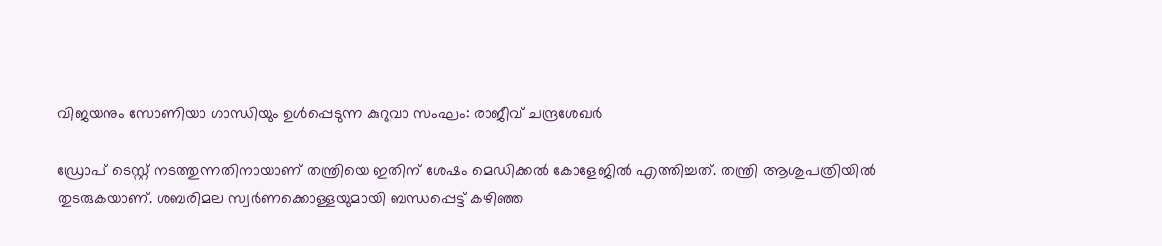വിജയനും സോണിയാ ഗാന്ധിയും ഉൾപ്പെടുന്ന കുറുവാ സംഘം: രാജീവ്‌ ചന്ദ്രശേഖർ

ഡ്രോപ് ടെസ്റ്റ് നടത്തുന്നതിനായാണ് തന്ത്രിയെ ഇതിന് ശേഷം മെഡിക്കല്‍ കോളേജില്‍ എത്തിച്ചത്. തന്ത്രി ആശുപത്രിയില്‍ തുടരുകയാണ്. ശബരിമല സ്വര്‍ണക്കൊള്ളയുമായി ബന്ധപ്പെട്ട് കഴിഞ്ഞ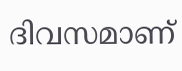ദിവസമാണ്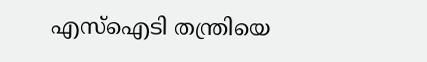എസ്‌ഐടി തന്ത്രിയെ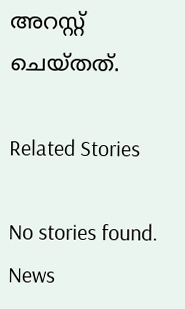അറസ്റ്റ് ചെയ്തത്.

Related Stories

No stories found.
News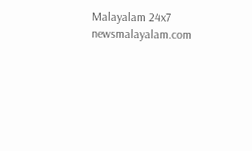Malayalam 24x7
newsmalayalam.com